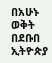በአሁኑ ወቅት በደቡበ ኢትዮጵያ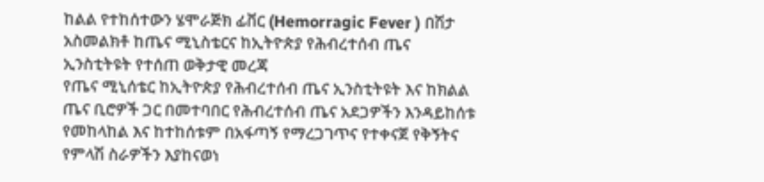ከልል የተከሰተውን ሄሞራጅክ ፊቨር (Hemorragic Fever ) በሽታ አስመልክቶ ከጤና ሚኒስቴርና ከኢትዮጵያ የሕብረተሰብ ጤና ኢንስቲትዩት የተሰጠ ወቅታዊ መረጃ
የጤና ሚኒሰቴር ከኢትዮጵያ የሕብረተሰብ ጤና ኢንስቲትዩት እና ከክልል ጤና ቢሮዎች ጋር በመተባበር የሕብረተሰብ ጤና አደጋዎችን እንዳይከሰቱ የመከላከል እና ከተከሰቱም በአፋጣኝ የማረጋገጥና የተቀናጀ የቅኝትና የምላሽ ስራዎችን እያከናወነ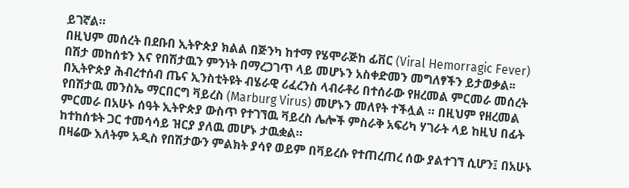ይገኛል።
በዚህም መሰረት በደቡበ ኢትዮጵያ ክልል በጅንካ ከተማ የሄሞራጅከ ፊቨር (Viral Hemorragic Fever) በሽታ መከሰቱን እና የበሽታዉን ምንነት በማረጋገጥ ላይ መሆኑን አስቀድመን መግለፃችን ይታወቃል፡፡
በኢትዮጵያ ሕብረተሰብ ጤና ኢንስቲትዩት ብሄራዊ ሪፈረንስ ላብራቶሪ በተሰራው የዘረመል ምርመራ መሰረት የበሽታዉ መንስኤ ማርበርግ ቫይረስ (Marburg Virus) መሆኑን መለየት ተችሏል ። በዚህም የዘረመል ምርመራ በአሁኑ ሰዓት ኢትዮጵያ ውስጥ የተገኘዉ ቫይረስ ሌሎች ምስራቅ አፍሪካ ሃገራት ላይ ከዚህ በፊት ከተከሰቱት ጋር ተመሳሳይ ዝርያ ያለዉ መሆኑ ታዉቋል።
በዛሬው እለትም አዲስ የበሽታውን ምልክት ያሳየ ወይም በቫይረሱ የተጠረጠረ ሰው ያልተገኘ ሲሆን፤ በአሁኑ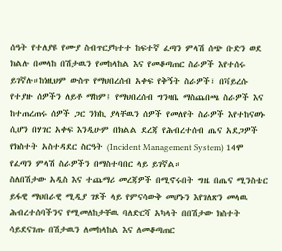ሰዓት የተለያዩ የሙያ ስብጥርያካተተ ከፍተኛ ፈጣን ምላሽ ሰጭ ቡድን ወደ ክልሉ በመላከ በሽታዉን የመከላከል እና የመቆጣጠር ስራዎች እየተሰሩ ይገኛሉ።ከነዚህም ውስጥ የማህበረሰብ አቀፍ የቅኝት ስራዎች፣ በቫይረሱ የተያዙ ሰዎችን ለይቶ ማከም፤ የማህበረሰብ ግንዛቤ ማስጨበጫ ስራዎች እና ከተጠረጠሩ ሰዎች ጋር ንክኪ ያላቸዉን ሰዎች የመለየት ስራዎች እየተከናወኑ ሲሆን በሃገር አቀፍ እንዲሁም በክልል ደረጃ የሕብረተሰብ ጤና አደጋዎች የክስተት አስተዳደር ስርዓት (Incident Management System) 14ሞ የፈጣን ምላሽ ስራዎችን በማስተባበር ላይ ይገኛል።
ስለበሽታው አዲስ እና ተጨማሪ መረጃዎች በሚኖሩበት ግዜ በጤና ሚንስቴር ይፋዊ ማህበራዊ ሚዲያ ገጾች ላይ የምናሳውቅ መሆኑን እየገለጽን መላዉ ሕብረተሰባችንና የሚመለከታቸዉ ባለድርሻ አካላት በበሽታው ክስተት ሳይደናገጡ በሽታዉን ለመከላከል እና ለመቆጣጠር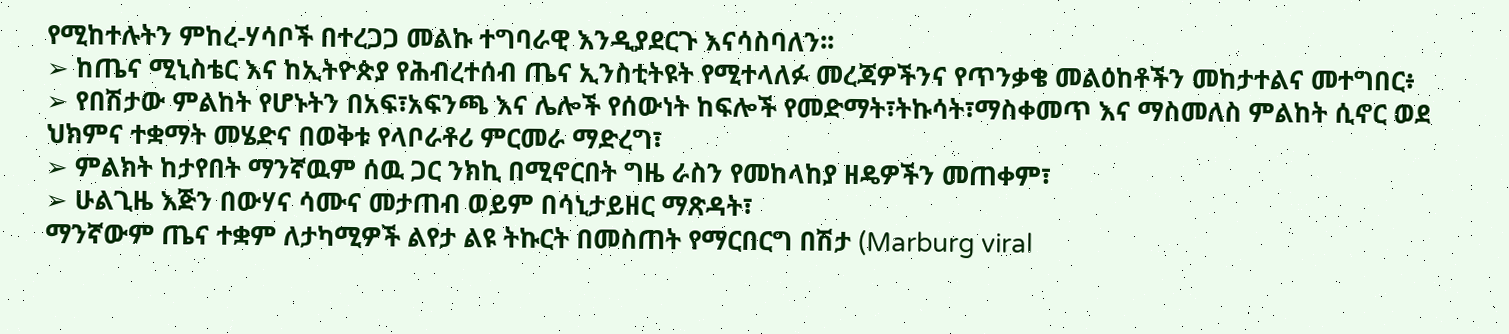የሚከተሉትን ምከረ-ሃሳቦች በተረጋጋ መልኩ ተግባራዊ እንዲያደርጉ እናሳስባለን፡፡
➢ ከጤና ሚኒስቴር እና ከኢትዮጵያ የሕብረተሰብ ጤና ኢንስቲትዩት የሚተላለፉ መረጃዎችንና የጥንቃቄ መልዕከቶችን መከታተልና መተግበር፥
➢ የበሽታው ምልከት የሆኑትን በአፍ፣አፍንጫ እና ሌሎች የሰውነት ከፍሎች የመድማት፣ትኩሳት፣ማስቀመጥ እና ማስመለስ ምልከት ሲኖር ወደ ህክምና ተቋማት መሄድና በወቅቱ የላቦራቶሪ ምርመራ ማድረግ፣
➢ ምልክት ከታየበት ማንኛዉም ሰዉ ጋር ንክኪ በሚኖርበት ግዜ ራስን የመከላከያ ዘዴዎችን መጠቀም፣
➢ ሁልጊዜ እጅን በውሃና ሳሙና መታጠብ ወይም በሳኒታይዘር ማጽዳት፣
ማንኛውም ጤና ተቋም ለታካሚዎች ልየታ ልዩ ትኩርት በመስጠት የማርበርግ በሽታ (Marburg viral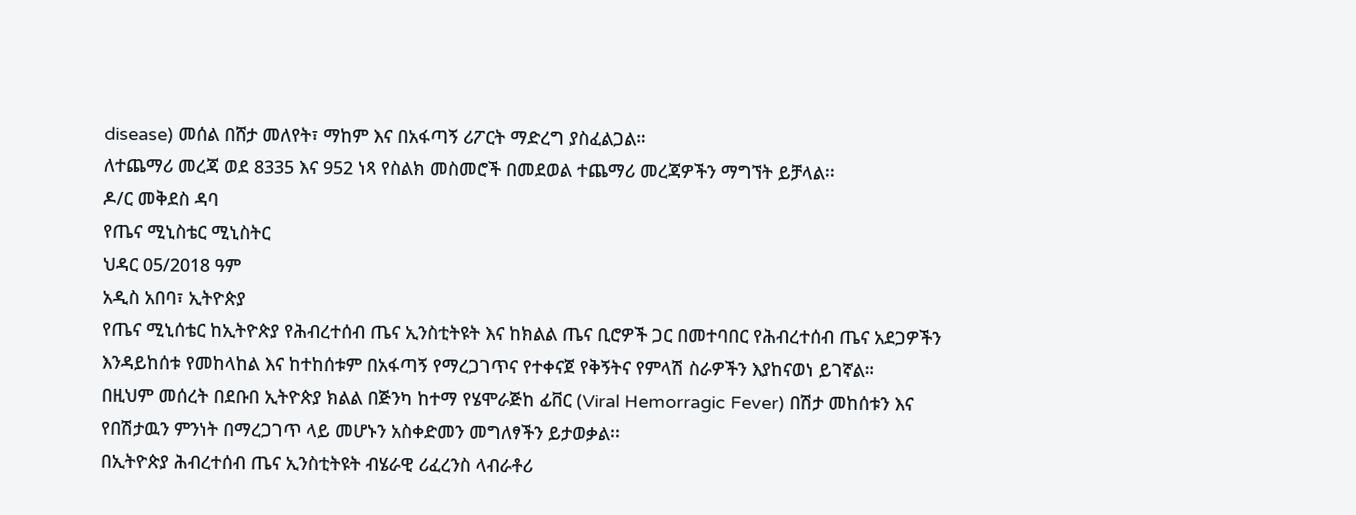disease) መሰል በሸታ መለየት፣ ማከም እና በአፋጣኝ ሪፖርት ማድረግ ያስፈልጋል።
ለተጨማሪ መረጃ ወደ 8335 እና 952 ነጻ የስልክ መስመሮች በመደወል ተጨማሪ መረጃዎችን ማግኘት ይቻላል፡፡
ዶ/ር መቅደስ ዳባ
የጤና ሚኒስቴር ሚኒስትር
ህዳር 05/2018 ዓም
አዲስ አበባ፣ ኢትዮጵያ
የጤና ሚኒሰቴር ከኢትዮጵያ የሕብረተሰብ ጤና ኢንስቲትዩት እና ከክልል ጤና ቢሮዎች ጋር በመተባበር የሕብረተሰብ ጤና አደጋዎችን እንዳይከሰቱ የመከላከል እና ከተከሰቱም በአፋጣኝ የማረጋገጥና የተቀናጀ የቅኝትና የምላሽ ስራዎችን እያከናወነ ይገኛል።
በዚህም መሰረት በደቡበ ኢትዮጵያ ክልል በጅንካ ከተማ የሄሞራጅከ ፊቨር (Viral Hemorragic Fever) በሽታ መከሰቱን እና የበሽታዉን ምንነት በማረጋገጥ ላይ መሆኑን አስቀድመን መግለፃችን ይታወቃል፡፡
በኢትዮጵያ ሕብረተሰብ ጤና ኢንስቲትዩት ብሄራዊ ሪፈረንስ ላብራቶሪ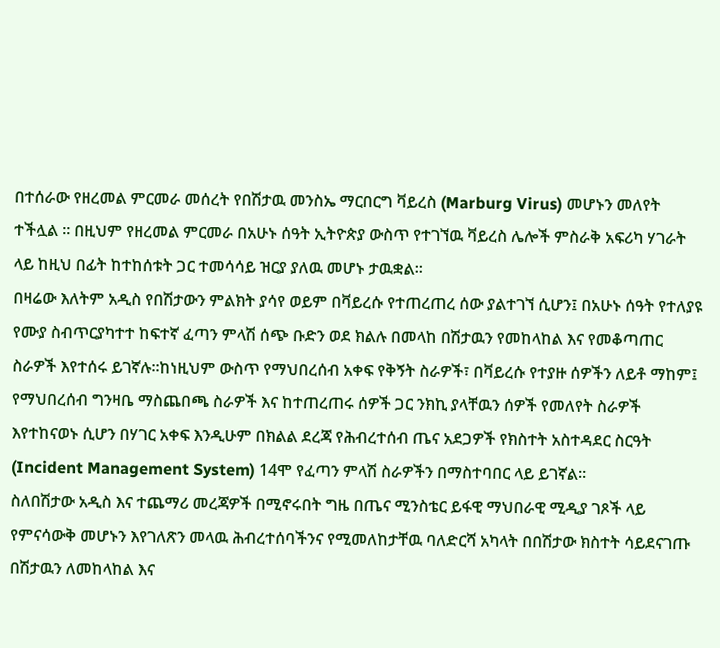በተሰራው የዘረመል ምርመራ መሰረት የበሽታዉ መንስኤ ማርበርግ ቫይረስ (Marburg Virus) መሆኑን መለየት ተችሏል ። በዚህም የዘረመል ምርመራ በአሁኑ ሰዓት ኢትዮጵያ ውስጥ የተገኘዉ ቫይረስ ሌሎች ምስራቅ አፍሪካ ሃገራት ላይ ከዚህ በፊት ከተከሰቱት ጋር ተመሳሳይ ዝርያ ያለዉ መሆኑ ታዉቋል።
በዛሬው እለትም አዲስ የበሽታውን ምልክት ያሳየ ወይም በቫይረሱ የተጠረጠረ ሰው ያልተገኘ ሲሆን፤ በአሁኑ ሰዓት የተለያዩ የሙያ ስብጥርያካተተ ከፍተኛ ፈጣን ምላሽ ሰጭ ቡድን ወደ ክልሉ በመላከ በሽታዉን የመከላከል እና የመቆጣጠር ስራዎች እየተሰሩ ይገኛሉ።ከነዚህም ውስጥ የማህበረሰብ አቀፍ የቅኝት ስራዎች፣ በቫይረሱ የተያዙ ሰዎችን ለይቶ ማከም፤ የማህበረሰብ ግንዛቤ ማስጨበጫ ስራዎች እና ከተጠረጠሩ ሰዎች ጋር ንክኪ ያላቸዉን ሰዎች የመለየት ስራዎች እየተከናወኑ ሲሆን በሃገር አቀፍ እንዲሁም በክልል ደረጃ የሕብረተሰብ ጤና አደጋዎች የክስተት አስተዳደር ስርዓት (Incident Management System) 14ሞ የፈጣን ምላሽ ስራዎችን በማስተባበር ላይ ይገኛል።
ስለበሽታው አዲስ እና ተጨማሪ መረጃዎች በሚኖሩበት ግዜ በጤና ሚንስቴር ይፋዊ ማህበራዊ ሚዲያ ገጾች ላይ የምናሳውቅ መሆኑን እየገለጽን መላዉ ሕብረተሰባችንና የሚመለከታቸዉ ባለድርሻ አካላት በበሽታው ክስተት ሳይደናገጡ በሽታዉን ለመከላከል እና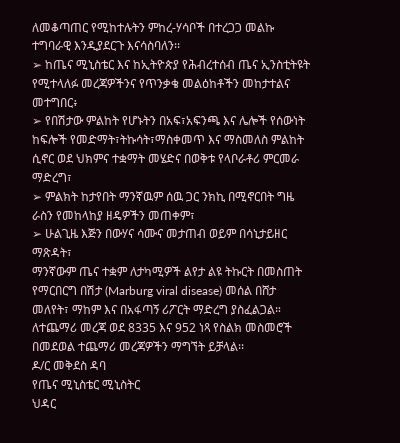ለመቆጣጠር የሚከተሉትን ምከረ-ሃሳቦች በተረጋጋ መልኩ ተግባራዊ እንዲያደርጉ እናሳስባለን፡፡
➢ ከጤና ሚኒስቴር እና ከኢትዮጵያ የሕብረተሰብ ጤና ኢንስቲትዩት የሚተላለፉ መረጃዎችንና የጥንቃቄ መልዕከቶችን መከታተልና መተግበር፥
➢ የበሽታው ምልከት የሆኑትን በአፍ፣አፍንጫ እና ሌሎች የሰውነት ከፍሎች የመድማት፣ትኩሳት፣ማስቀመጥ እና ማስመለስ ምልከት ሲኖር ወደ ህክምና ተቋማት መሄድና በወቅቱ የላቦራቶሪ ምርመራ ማድረግ፣
➢ ምልክት ከታየበት ማንኛዉም ሰዉ ጋር ንክኪ በሚኖርበት ግዜ ራስን የመከላከያ ዘዴዎችን መጠቀም፣
➢ ሁልጊዜ እጅን በውሃና ሳሙና መታጠብ ወይም በሳኒታይዘር ማጽዳት፣
ማንኛውም ጤና ተቋም ለታካሚዎች ልየታ ልዩ ትኩርት በመስጠት የማርበርግ በሽታ (Marburg viral disease) መሰል በሸታ መለየት፣ ማከም እና በአፋጣኝ ሪፖርት ማድረግ ያስፈልጋል።
ለተጨማሪ መረጃ ወደ 8335 እና 952 ነጻ የስልክ መስመሮች በመደወል ተጨማሪ መረጃዎችን ማግኘት ይቻላል፡፡
ዶ/ር መቅደስ ዳባ
የጤና ሚኒስቴር ሚኒስትር
ህዳር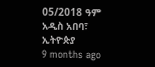05/2018 ዓም
አዲስ አበባ፣ ኢትዮጵያ
9 months ago